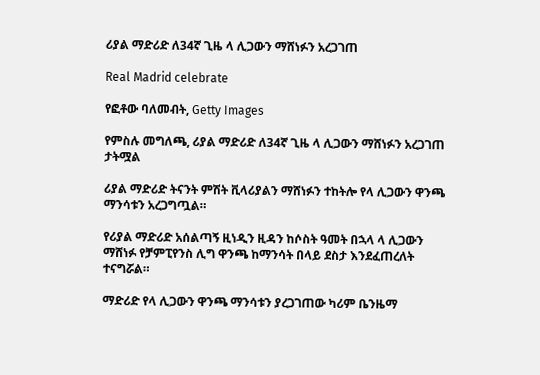ሪያል ማድሪድ ለ34ኛ ጊዜ ላ ሊጋውን ማሸነፉን አረጋገጠ

Real Madrid celebrate

የፎቶው ባለመብት, Getty Images

የምስሉ መግለጫ, ሪያል ማድሪድ ለ34ኛ ጊዜ ላ ሊጋውን ማሸነፉን አረጋገጠ
ታትሟል

ሪያል ማድሪድ ትናንት ምሽት ቪላሪያልን ማሸነፉን ተከትሎ የላ ሊጋውን ዋንጫ ማንሳቱን አረጋግጧል።

የሪያል ማድሪድ አሰልጣኝ ዚነዲን ዚዳን ከሶስት ዓመት በኋላ ላ ሊጋውን ማሸነፉ የቻምፒየንስ ሊግ ዋንጫ ከማንሳት በላይ ደስታ እንደፈጠረለት ተናግሯል።

ማድሪድ የላ ሊጋውን ዋንጫ ማንሳቱን ያረጋገጠው ካሪም ቤንዜማ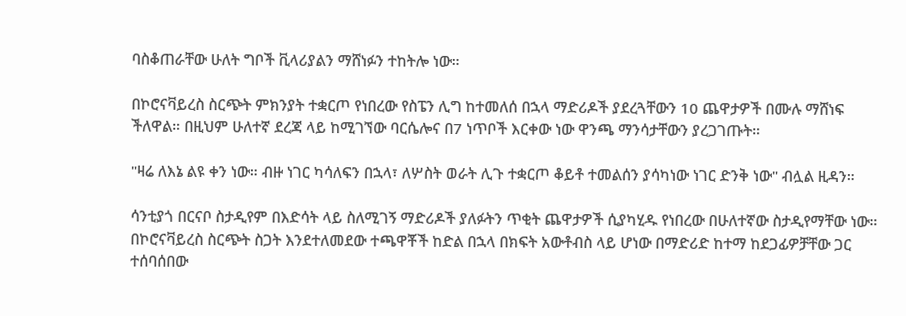ባስቆጠራቸው ሁለት ግቦች ቪላሪያልን ማሸነፉን ተከትሎ ነው።

በኮሮናቫይረስ ስርጭት ምክንያት ተቋርጦ የነበረው የስፔን ሊግ ከተመለሰ በኋላ ማድሪዶች ያደረጓቸውን 10 ጨዋታዎች በሙሉ ማሸነፍ ችለዋል። በዚህም ሁለተኛ ደረጃ ላይ ከሚገኘው ባርሴሎና በ7 ነጥቦች እርቀው ነው ዋንጫ ማንሳታቸውን ያረጋገጡት።

"ዛሬ ለእኔ ልዩ ቀን ነው። ብዙ ነገር ካሳለፍን በኋላ፣ ለሦስት ወራት ሊጉ ተቋርጦ ቆይቶ ተመልሰን ያሳካነው ነገር ድንቅ ነው" ብሏል ዚዳን።

ሳንቲያጎ በርናቦ ስታዲየም በእድሳት ላይ ስለሚገኝ ማድሪዶች ያለፉትን ጥቂት ጨዋታዎች ሲያካሂዱ የነበረው በሁለተኛው ስታዲየማቸው ነው። በኮሮናቫይረስ ስርጭት ስጋት እንደተለመደው ተጫዋቾች ከድል በኋላ በክፍት አውቶብስ ላይ ሆነው በማድሪድ ከተማ ከደጋፊዎቻቸው ጋር ተሰባሰበው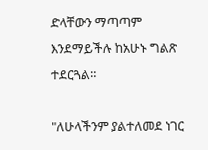ድላቸውን ማጣጣም እንደማይችሉ ከአሁኑ ግልጽ ተደርጓል።

"ለሁላችንም ያልተለመደ ነገር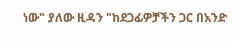ነው" ያለው ዚዳን "ከደጋፊዎቻችን ጋር በአንድ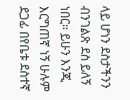ላይ ሆነን ደስታችንን ብንገልጽ ደስ ይለኝ ነበር። ይሁን እንጂ እርግጠኛ ነኝ ሁሉም ደጋፊ በየቤቱ ደስተኛ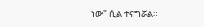ነው" ሲል ተናግሯል።